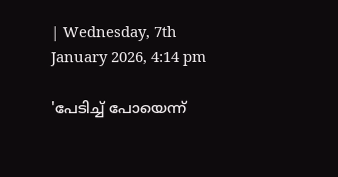| Wednesday, 7th January 2026, 4:14 pm

'പേടിച്ച് പോയെന്ന്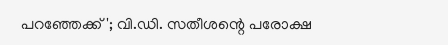പറഞ്ഞേക്ക്'; വി.ഡി. സതീശന്റെ പരോക്ഷ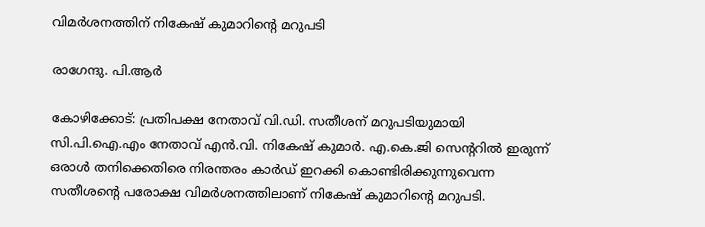വിമര്‍ശനത്തിന് നികേഷ് കുമാറിന്റെ മറുപടി

രാഗേന്ദു. പി.ആര്‍

കോഴിക്കോട്: പ്രതിപക്ഷ നേതാവ് വി.ഡി. സതീശന് മറുപടിയുമായി സി.പി.ഐ.എം നേതാവ് എന്‍.വി. നികേഷ് കുമാര്‍. എ.കെ.ജി സെന്ററില്‍ ഇരുന്ന് ഒരാള്‍ തനിക്കെതിരെ നിരന്തരം കാര്‍ഡ് ഇറക്കി കൊണ്ടിരിക്കുന്നുവെന്ന സതീശന്റെ പരോക്ഷ വിമര്‍ശനത്തിലാണ് നികേഷ് കുമാറിന്റെ മറുപടി.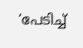‘പേടിച്ച്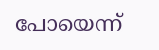പോയെന്ന്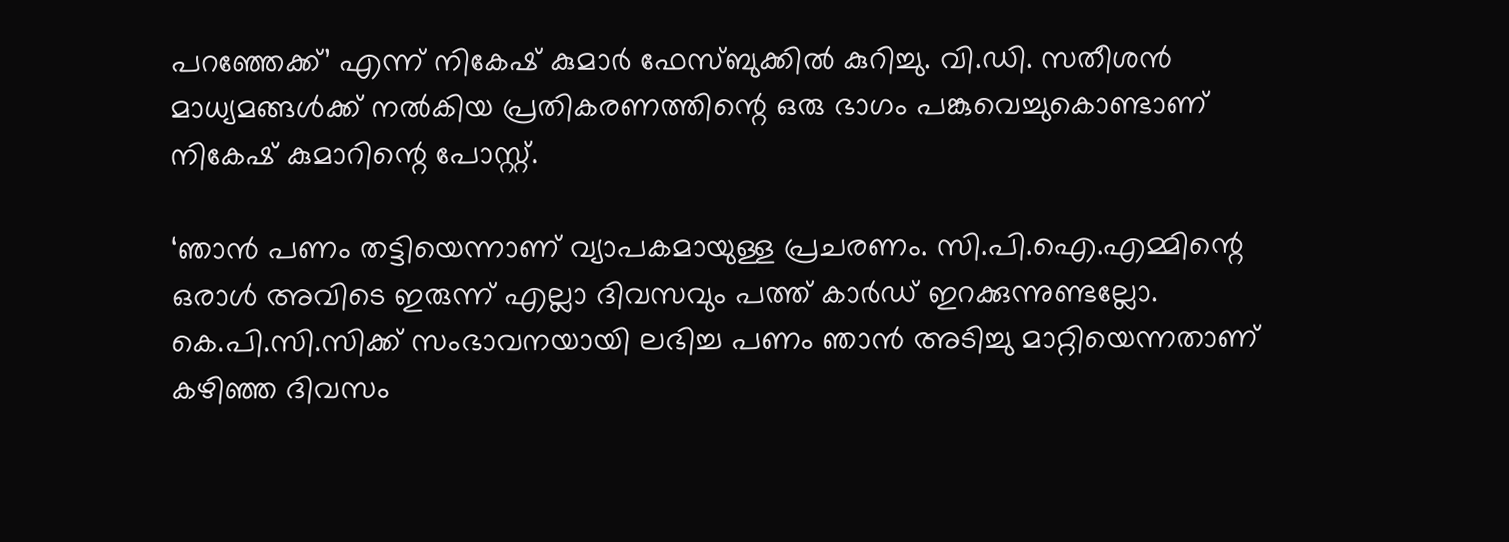പറഞ്ഞേക്ക്’ എന്ന് നികേഷ് കുമാര്‍ ഫേസ്ബുക്കില്‍ കുറിച്ചു. വി.ഡി. സതീശന്‍ മാധ്യമങ്ങള്‍ക്ക് നല്‍കിയ പ്രതികരണത്തിന്റെ ഒരു ഭാഗം പങ്കുവെച്ചുകൊണ്ടാണ് നികേഷ് കുമാറിന്റെ പോസ്റ്റ്.

‘ഞാന്‍ പണം തട്ടിയെന്നാണ് വ്യാപകമായുള്ള പ്രചരണം. സി.പി.ഐ.എമ്മിന്റെ ഒരാള്‍ അവിടെ ഇരുന്ന് എല്ലാ ദിവസവും പത്ത് കാര്‍ഡ് ഇറക്കുന്നുണ്ടല്ലോ. കെ.പി.സി.സിക്ക് സംഭാവനയായി ലഭിച്ച പണം ഞാന്‍ അടിച്ചു മാറ്റിയെന്നതാണ് കഴിഞ്ഞ ദിവസം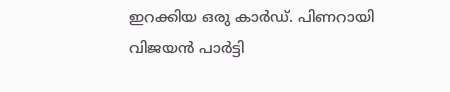ഇറക്കിയ ഒരു കാര്‍ഡ്. പിണറായി വിജയന്‍ പാര്‍ട്ടി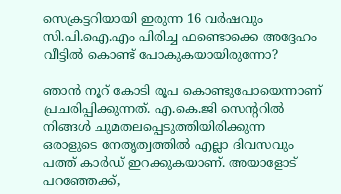സെക്രട്ടറിയായി ഇരുന്ന 16 വര്‍ഷവും സി.പി.ഐ.എം പിരിച്ച ഫണ്ടൊക്കെ അദ്ദേഹം വീട്ടില്‍ കൊണ്ട് പോകുകയായിരുന്നോ?

ഞാന്‍ നൂറ് കോടി രൂപ കൊണ്ടുപോയെന്നാണ് പ്രചരിപ്പിക്കുന്നത്. എ.കെ.ജി സെന്ററില്‍ നിങ്ങള്‍ ചുമതലപ്പെടുത്തിയിരിക്കുന്ന ഒരാളുടെ നേതൃത്വത്തില്‍ എല്ലാ ദിവസവും പത്ത് കാര്‍ഡ് ഇറക്കുകയാണ്. അയാളോട് പറഞ്ഞേക്ക്,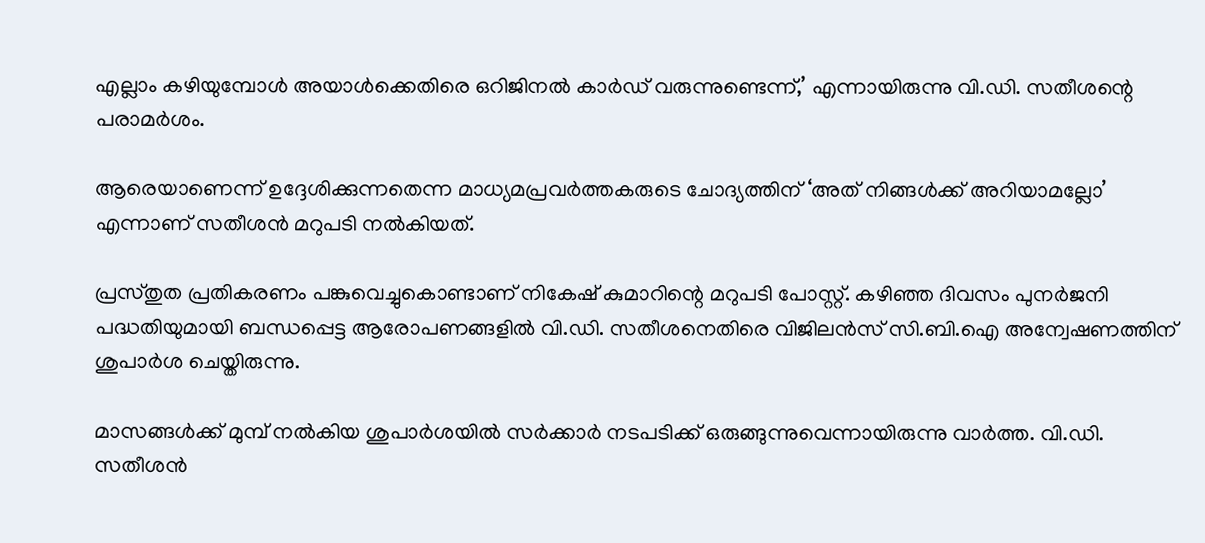എല്ലാം കഴിയുമ്പോള്‍ അയാള്‍ക്കെതിരെ ഒറിജിനൽ കാര്‍ഡ് വരുന്നുണ്ടെന്ന്,’ എന്നായിരുന്നു വി.ഡി. സതീശന്റെ പരാമര്‍ശം.

ആരെയാണെന്ന് ഉദ്ദേശിക്കുന്നതെന്ന മാധ്യമപ്രവര്‍ത്തകരുടെ ചോദ്യത്തിന് ‘അത് നിങ്ങള്‍ക്ക് അറിയാമല്ലോ’ എന്നാണ് സതീശന്‍ മറുപടി നല്‍കിയത്.

പ്രസ്തുത പ്രതികരണം പങ്കുവെച്ചുകൊണ്ടാണ് നികേഷ് കുമാറിന്റെ മറുപടി പോസ്റ്റ്. കഴിഞ്ഞ ദിവസം പുനര്‍ജനി പദ്ധതിയുമായി ബന്ധപ്പെട്ട ആരോപണങ്ങളില്‍ വി.ഡി. സതീശനെതിരെ വിജിലന്‍സ് സി.ബി.ഐ അന്വേഷണത്തിന് ശുപാര്‍ശ ചെയ്തിരുന്നു.

മാസങ്ങള്‍ക്ക് മുമ്പ് നല്‍കിയ ശുപാര്‍ശയില്‍ സര്‍ക്കാര്‍ നടപടിക്ക് ഒരുങ്ങുന്നുവെന്നായിരുന്നു വാര്‍ത്ത. വി.ഡി. സതീശന്‍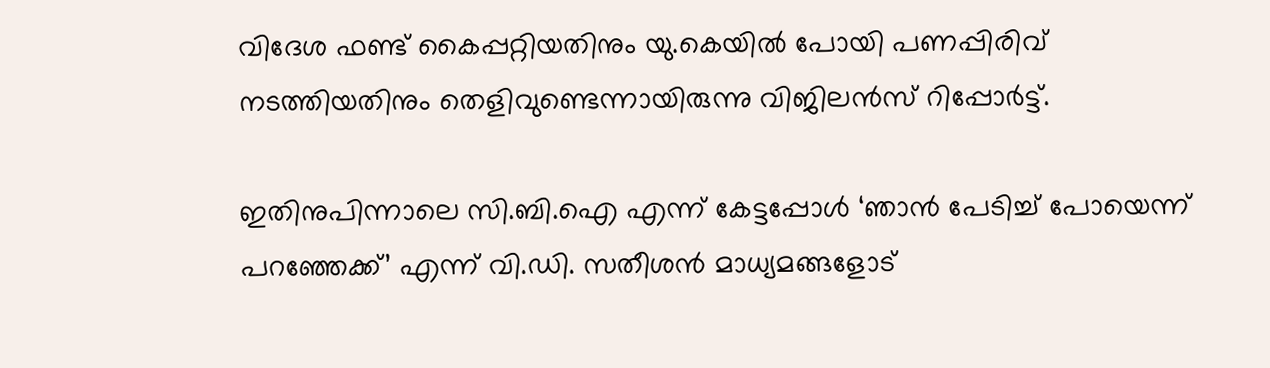വിദേശ ഫണ്ട് കൈപ്പറ്റിയതിനും യു.കെയില്‍ പോയി പണപ്പിരിവ് നടത്തിയതിനും തെളിവുണ്ടെന്നായിരുന്നു വിജിലന്‍സ് റിപ്പോര്‍ട്ട്.

ഇതിനുപിന്നാലെ സി.ബി.ഐ എന്ന് കേട്ടപ്പോള്‍ ‘ഞാന്‍ പേടിച്ച് പോയെന്ന് പറഞ്ഞേക്ക്’ എന്ന് വി.ഡി. സതീശന്‍ മാധ്യമങ്ങളോട്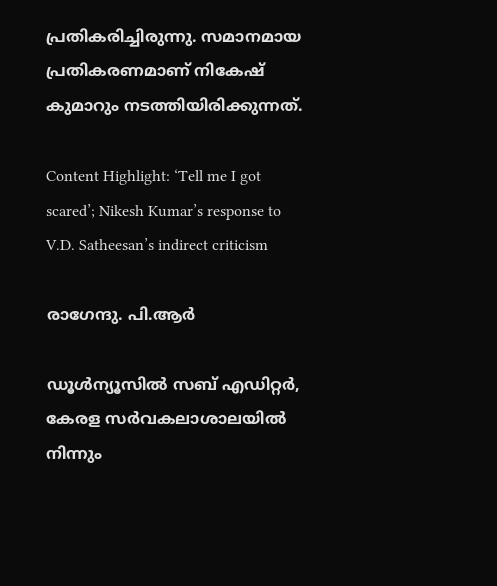പ്രതികരിച്ചിരുന്നു. സമാനമായ പ്രതികരണമാണ് നികേഷ് കുമാറും നടത്തിയിരിക്കുന്നത്.

Content Highlight: ‘Tell me I got scared’; Nikesh Kumar’s response to V.D. Satheesan’s indirect criticism

രാഗേന്ദു. പി.ആര്‍

ഡൂള്‍ന്യൂസില്‍ സബ് എഡിറ്റര്‍, കേരള സര്‍വകലാശാലയില്‍ നിന്നും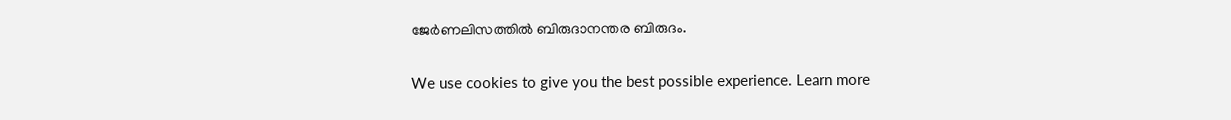ജേര്‍ണലിസത്തില്‍ ബിരുദാനന്തര ബിരുദം.

We use cookies to give you the best possible experience. Learn more